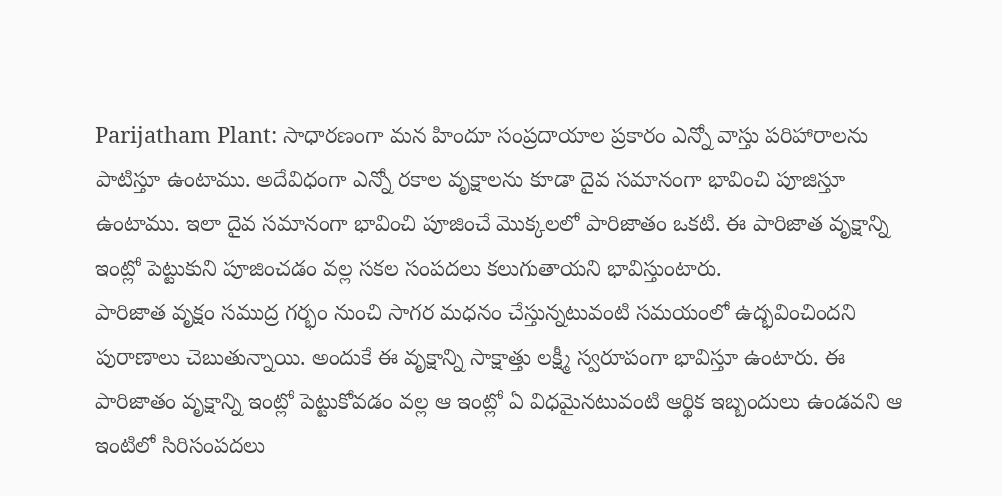Parijatham Plant: సాధారణంగా మన హిందూ సంప్రదాయాల ప్రకారం ఎన్నో వాస్తు పరిహారాలను పాటిస్తూ ఉంటాము. అదేవిధంగా ఎన్నో రకాల వృక్షాలను కూడా దైవ సమానంగా భావించి పూజిస్తూ ఉంటాము. ఇలా దైవ సమానంగా భావించి పూజించే మొక్కలలో పారిజాతం ఒకటి. ఈ పారిజాత వృక్షాన్ని ఇంట్లో పెట్టుకుని పూజించడం వల్ల సకల సంపదలు కలుగుతాయని భావిస్తుంటారు.
పారిజాత వృక్షం సముద్ర గర్భం నుంచి సాగర మధనం చేస్తున్నటువంటి సమయంలో ఉద్భవించిందని పురాణాలు చెబుతున్నాయి. అందుకే ఈ వృక్షాన్ని సాక్షాత్తు లక్ష్మీ స్వరూపంగా భావిస్తూ ఉంటారు. ఈ పారిజాతం వృక్షాన్ని ఇంట్లో పెట్టుకోవడం వల్ల ఆ ఇంట్లో ఏ విధమైనటువంటి ఆర్థిక ఇబ్బందులు ఉండవని ఆ ఇంటిలో సిరిసంపదలు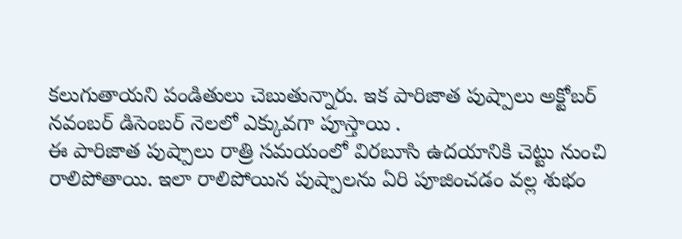కలుగుతాయని పండితులు చెబుతున్నారు. ఇక పారిజాత పుష్పాలు అక్టోబర్ నవంబర్ డిసెంబర్ నెలలో ఎక్కువగా పూస్తాయి .
ఈ పారిజాత పుష్పాలు రాత్రి సమయంలో విరబూసి ఉదయానికి చెట్టు నుంచి రాలిపోతాయి. ఇలా రాలిపోయిన పుష్పాలను ఏరి పూజించడం వల్ల శుభం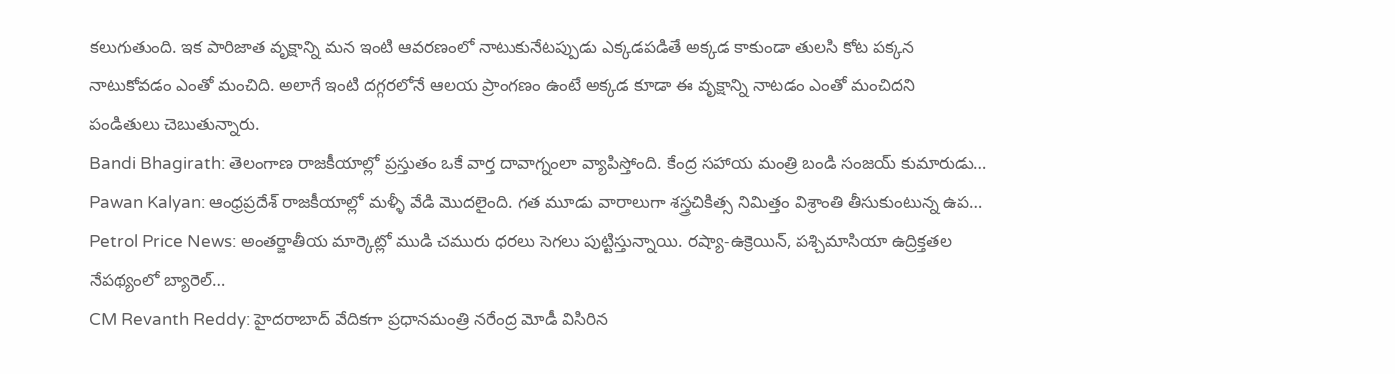కలుగుతుంది. ఇక పారిజాత వృక్షాన్ని మన ఇంటి ఆవరణంలో నాటుకునేటప్పుడు ఎక్కడపడితే అక్కడ కాకుండా తులసి కోట పక్కన నాటుకోవడం ఎంతో మంచిది. అలాగే ఇంటి దగ్గరలోనే ఆలయ ప్రాంగణం ఉంటే అక్కడ కూడా ఈ వృక్షాన్ని నాటడం ఎంతో మంచిదని పండితులు చెబుతున్నారు.
Bandi Bhagirath: తెలంగాణ రాజకీయాల్లో ప్రస్తుతం ఒకే వార్త దావాగ్నంలా వ్యాపిస్తోంది. కేంద్ర సహాయ మంత్రి బండి సంజయ్ కుమారుడు…
Pawan Kalyan: ఆంధ్రప్రదేశ్ రాజకీయాల్లో మళ్ళీ వేడి మొదలైంది. గత మూడు వారాలుగా శస్త్రచికిత్స నిమిత్తం విశ్రాంతి తీసుకుంటున్న ఉప…
Petrol Price News: అంతర్జాతీయ మార్కెట్లో ముడి చమురు ధరలు సెగలు పుట్టిస్తున్నాయి. రష్యా-ఉక్రెయిన్, పశ్చిమాసియా ఉద్రిక్తతల నేపథ్యంలో బ్యారెల్…
CM Revanth Reddy: హైదరాబాద్ వేదికగా ప్రధానమంత్రి నరేంద్ర మోడీ విసిరిన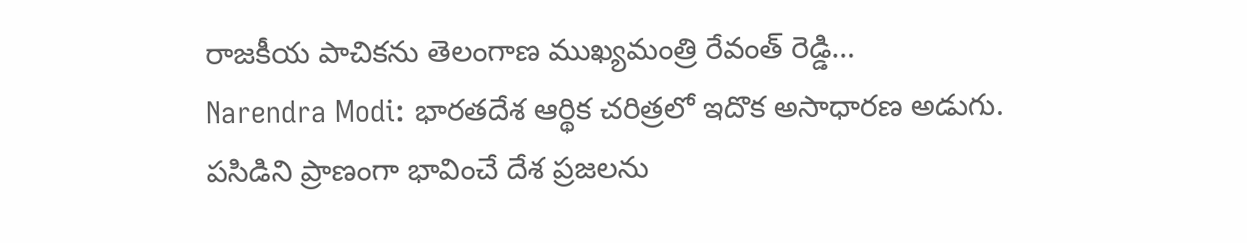రాజకీయ పాచికను తెలంగాణ ముఖ్యమంత్రి రేవంత్ రెడ్డి…
Narendra Modi: భారతదేశ ఆర్థిక చరిత్రలో ఇదొక అసాధారణ అడుగు. పసిడిని ప్రాణంగా భావించే దేశ ప్రజలను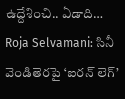ఉద్దేశించి.. ఏడాది…
Roja Selvamani: సినీ వెండితెరపై ‘ఐరన్ లెగ్’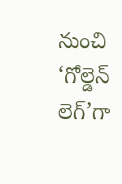నుంచి ‘గోల్డెన్ లెగ్’గా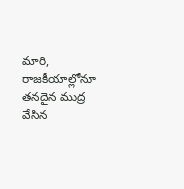మారి, రాజకీయాల్లోనూ తనదైన ముద్ర వేసిన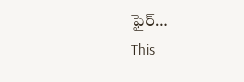ఫైర్…
This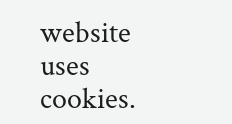website uses cookies.